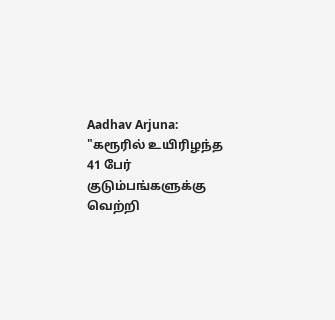Aadhav Arjuna: "கரூரில் உயிரிழந்த 41 பேர் குடும்பங்களுக்கு வெற்றி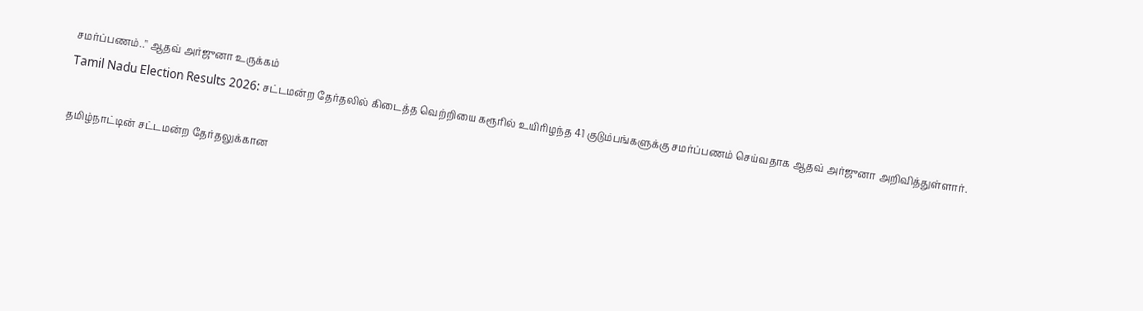சமர்ப்பணம்.." ஆதவ் அர்ஜுனா உருக்கம்
Tamil Nadu Election Results 2026: சட்டமன்ற தேர்தலில் கிடைத்த வெற்றியை கரூரில் உயிரிழந்த 41 குடும்பங்களுக்கு சமர்ப்பணம் செய்வதாக ஆதவ் அர்ஜுனா அறிவித்துள்ளார்.

தமிழ்நாட்டின் சட்டமன்ற தேர்தலுக்கான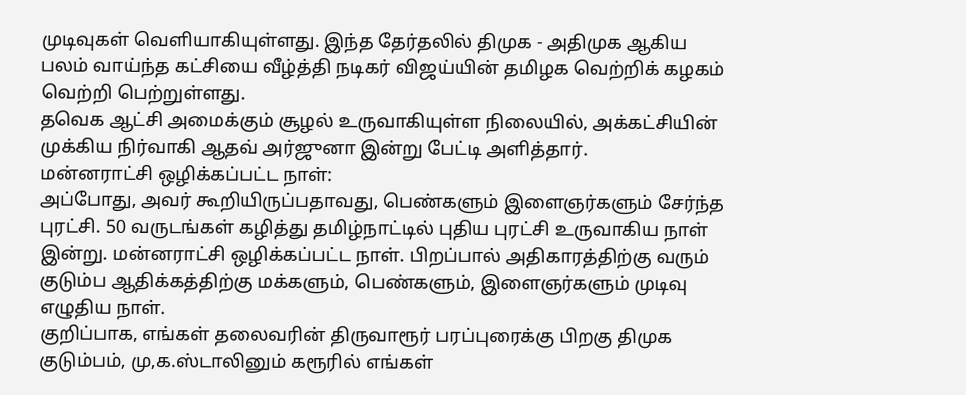முடிவுகள் வெளியாகியுள்ளது. இந்த தேர்தலில் திமுக - அதிமுக ஆகிய பலம் வாய்ந்த கட்சியை வீழ்த்தி நடிகர் விஜய்யின் தமிழக வெற்றிக் கழகம் வெற்றி பெற்றுள்ளது.
தவெக ஆட்சி அமைக்கும் சூழல் உருவாகியுள்ள நிலையில், அக்கட்சியின் முக்கிய நிர்வாகி ஆதவ் அர்ஜுனா இன்று பேட்டி அளித்தார்.
மன்னராட்சி ஒழிக்கப்பட்ட நாள்:
அப்போது, அவர் கூறியிருப்பதாவது, பெண்களும் இளைஞர்களும் சேர்ந்த புரட்சி. 50 வருடங்கள் கழித்து தமிழ்நாட்டில் புதிய புரட்சி உருவாகிய நாள் இன்று. மன்னராட்சி ஒழிக்கப்பட்ட நாள். பிறப்பால் அதிகாரத்திற்கு வரும் குடும்ப ஆதிக்கத்திற்கு மக்களும், பெண்களும், இளைஞர்களும் முடிவு எழுதிய நாள்.
குறிப்பாக, எங்கள் தலைவரின் திருவாரூர் பரப்புரைக்கு பிறகு திமுக குடும்பம், மு,க.ஸ்டாலினும் கரூரில் எங்கள்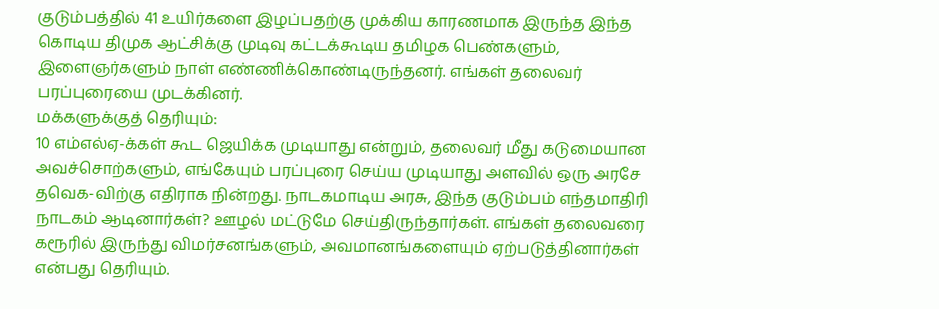குடும்பத்தில் 41 உயிர்களை இழப்பதற்கு முக்கிய காரணமாக இருந்த இந்த கொடிய திமுக ஆட்சிக்கு முடிவு கட்டக்கூடிய தமிழக பெண்களும், இளைஞர்களும் நாள் எண்ணிக்கொண்டிருந்தனர். எங்கள் தலைவர் பரப்புரையை முடக்கினர்.
மக்களுக்குத் தெரியும்:
10 எம்எல்ஏ-க்கள் கூட ஜெயிக்க முடியாது என்றும், தலைவர் மீது கடுமையான அவச்சொற்களும், எங்கேயும் பரப்புரை செய்ய முடியாது அளவில் ஒரு அரசே தவெக-விற்கு எதிராக நின்றது. நாடகமாடிய அரசு, இந்த குடும்பம் எந்தமாதிரி நாடகம் ஆடினார்கள்? ஊழல் மட்டுமே செய்திருந்தார்கள். எங்கள் தலைவரை கரூரில் இருந்து விமர்சனங்களும், அவமானங்களையும் ஏற்படுத்தினார்கள் என்பது தெரியும்.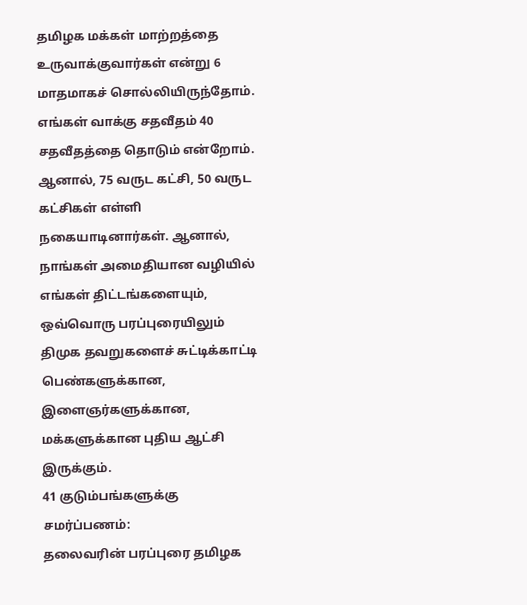தமிழக மக்கள் மாற்றத்தை உருவாக்குவார்கள் என்று 6 மாதமாகச் சொல்லியிருந்தோம். எங்கள் வாக்கு சதவீதம் 40 சதவீதத்தை தொடும் என்றோம். ஆனால், 75 வருட கட்சி, 50 வருட கட்சிகள் எள்ளி நகையாடினார்கள். ஆனால், நாங்கள் அமைதியான வழியில் எங்கள் திட்டங்களையும், ஒவ்வொரு பரப்புரையிலும் திமுக தவறுகளைச் சுட்டிக்காட்டி பெண்களுக்கான, இளைஞர்களுக்கான, மக்களுக்கான புதிய ஆட்சி இருக்கும்.
41 குடும்பங்களுக்கு சமர்ப்பணம்:
தலைவரின் பரப்புரை தமிழக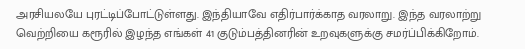அரசியலயே புரட்டிப்போட்டுள்ளது. இந்தியாவே எதிர்பார்க்காத வரலாறு. இந்த வரலாற்று வெற்றியை கரூரில் இழந்த எங்கள் 41 குடும்பத்தினரின் உறவுகளுக்கு சமர்ப்பிக்கிறோம்.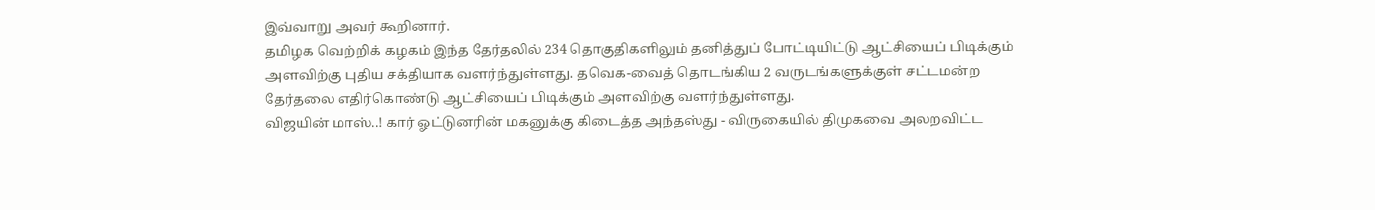இவ்வாறு அவர் கூறினார்.
தமிழக வெற்றிக் கழகம் இந்த தேர்தலில் 234 தொகுதிகளிலும் தனித்துப் போட்டியிட்டு ஆட்சியைப் பிடிக்கும் அளவிற்கு புதிய சக்தியாக வளர்ந்துள்ளது. தவெக-வைத் தொடங்கிய 2 வருடங்களுக்குள் சட்டமன்ற தேர்தலை எதிர்கொண்டு ஆட்சியைப் பிடிக்கும் அளவிற்கு வளர்ந்துள்ளது.
விஜயின் மாஸ்..! கார் ஓட்டுனரின் மகனுக்கு கிடைத்த அந்தஸ்து - விருகையில் திமுகவை அலறவிட்ட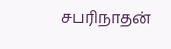சபரிநாதன்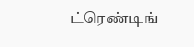ட்ரெண்டிங்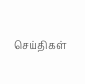செய்திகள்